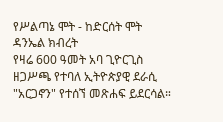የሥልጣኔ ሞት - ከድርሰት ሞት
ዳንኤል ክብረት
የዛሬ 600 ዓመት አባ ጊዮርጊስ ዘጋሥጫ የተባለ ኢትዮጵያዊ ደራሲ "አርጋኖን" የተሰኘ መጽሐፍ ይደርሳል።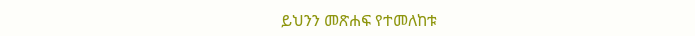ይህንን መጽሐፍ የተመለከቱ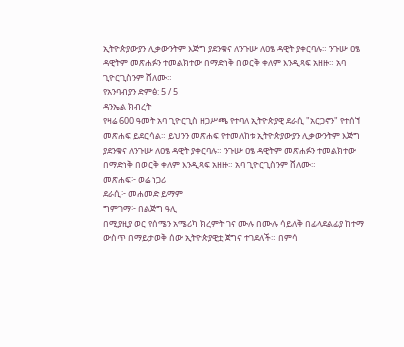ኢትዮጵያውያን ሊቃውንትም እጅግ ያደንቁና ለንጉሡ ለዐፄ ዳዊት ያቀርባሉ። ንጉሡ ዐፄ ዳዊትም መጽሐፉን ተመልክተው በማድነቅ በወርቅ ቀለም እንዲጻፍ አዘዙ። አባ ጊዮርጊስንም ሸለሙ።
የአንባብያን ድምፅ: 5 / 5
ዳንኤል ክብረት
የዛሬ 600 ዓመት አባ ጊዮርጊስ ዘጋሥጫ የተባለ ኢትዮጵያዊ ደራሲ "አርጋኖን" የተሰኘ መጽሐፍ ይደርሳል። ይህንን መጽሐፍ የተመለከቱ ኢትዮጵያውያን ሊቃውንትም እጅግ ያደንቁና ለንጉሡ ለዐፄ ዳዊት ያቀርባሉ። ንጉሡ ዐፄ ዳዊትም መጽሐፉን ተመልክተው በማድነቅ በወርቅ ቀለም እንዲጻፍ አዘዙ። አባ ጊዮርጊስንም ሸለሙ።
መጽሐፍ፦ ወሬ ነጋሪ
ደራሲ፦ መሐመድ ይማም
ግምገማ፦ በልጅግ ዓሊ
በሚያዚያ ወር የሰሜን አሜሪካ ክረምት ገና ሙሉ በሙሉ ሳይለቅ በፊላደልፊያ ከተማ ውስጥ በማይታወቅ ሰው ኢትዮጵያዊቷ ጀግና ተገደለች። በምሳ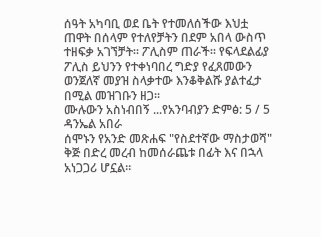ሰዓት አካባቢ ወደ ቤት የተመለሰችው እህቷ ጠዋት በሰላም የተለየቻትን በደም አበላ ውስጥ ተዘፍቃ አገኘቻት። ፖሊስም ጠራች። የፍላደልፊያ ፖሊስ ይህንን የተቀነባበረ ግድያ የፈጸመውን ወንጀለኛ መያዝ ስላቃተው እንቆቅልሹ ያልተፈታ በሚል መዝገቡን ዘጋ።
ሙሉውን አስነብበኝ ...የአንባብያን ድምፅ: 5 / 5
ዳንኤል አበራ
ሰሞኑን የአንድ መጽሐፍ "የስደተኛው ማስታወሻ" ቅጅ በድረ መረብ ከመሰራጨቱ በፊት እና በኋላ አነጋጋሪ ሆኗል።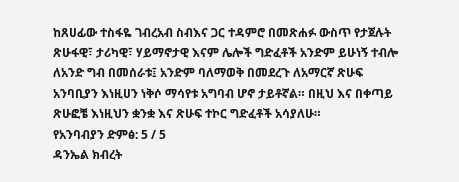ከጸሀፊው ተስፋዬ ገብረአብ ስብእና ጋር ተዳምሮ በመጽሐፉ ውስጥ የታጀሉት ጽሁፋዊ፣ ታሪካዊ፣ ሃይማኖታዊ እናም ሌሎች ግድፈቶች አንድም ይሁነኝ ተብሎ ለአንድ ግብ በመሰራቱ፤ አንድም ባለማወቅ በመደረጉ ለአማርኛ ጽሁፍ አንባቢያን እነዚሀን ነቅሶ ማሳየቱ አግባብ ሆኖ ታይቶኛል። በዚህ እና በቀጣይ ጽሁፎቼ እነዚህን ቋንቋ እና ጽሁፍ ተኮር ግድፈቶች አሳያለሁ።
የአንባብያን ድምፅ: 5 / 5
ዳንኤል ክብረት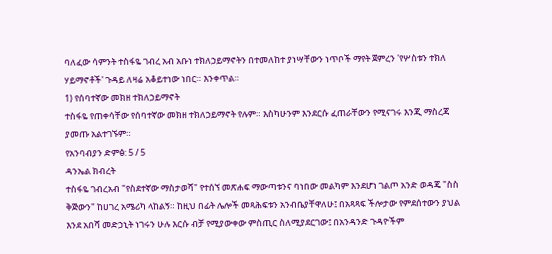ባለፈው ሳምንት ተስፋዬ ገብረ አብ አቡነ ተክለኃይማኖትን በተመለከተ ያነሣቸውን ነጥቦች ማየት ጀምረን 'የሦስቱን ተክለ ሃይማኖቶች' ጉዳይ ለዛሬ አቆይተነው ነበር። እንቀጥል።
1) የሰባተኛው መክዘ ተክለኃይማኖት
ተስፋዬ የጠቀሳቸው የሰባተኛው መክዘ ተክለኃይማኖት የሉም። እስካሁንም እንደርሱ ፈጠራቸውን የሚናገሩ እንጂ ማስረጃ ያመጡ አልተገኙም።
የአንባብያን ድምፅ: 5 / 5
ዳንኤል ክብረት
ተስፋዬ ገብረአብ "የስደተኛው ማስታወሻ" የተሰኘ መጽሐፍ ማውጣቱንና ባነበው መልካም እንደሆነ ገልጦ አንድ ወዳጄ "ስስ ቅጅውን" ከሀገረ አሜሪካ ላከልኝ። ከዚህ በፊት ሌሎች መጻሕፍቱን አንብቤያቸዋለሁ፤ በአጻጻፍ ችሎታው የምደሰተውን ያህል እንደ አበሻ መድኃኒት ነገሩን ሁሉ እርሱ ብቻ የሚያውቀው ምስጢር ስለሚያደርገው፤ በአንዳንድ ጉዳዮችም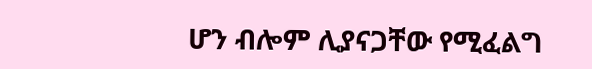ሆን ብሎም ሊያናጋቸው የሚፈልግ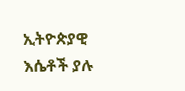ኢትዮጵያዊ እሴቶች ያሉ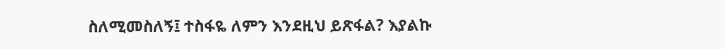ስለሚመስለኝ፤ ተስፋዬ ለምን እንደዚህ ይጽፋል? እያልኩ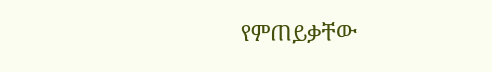የምጠይቃቸው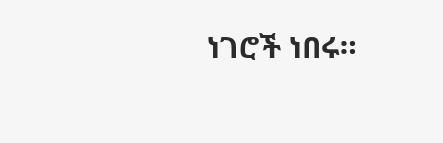ነገሮች ነበሩ።